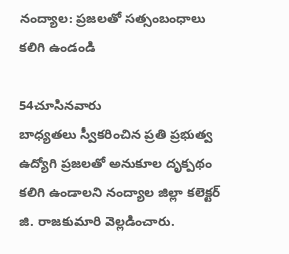నంద్యాల: ప్రజలతో సత్సంబంధాలు కలిగి ఉండండి

54చూసినవారు
బాధ్యతలు స్వీకరించిన ప్రతి ప్రభుత్వ ఉద్యోగి ప్రజలతో అనుకూల దృక్పథం కలిగి ఉండాలని నంద్యాల జిల్లా కలెక్టర్ జి. రాజకుమారి వెల్లడించారు.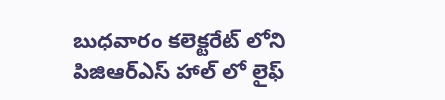బుధవారం కలెక్టరేట్ లోని పిజిఆర్ఎస్ హాల్ లో లైఫ్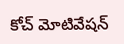కోచ్ మోటివేషన్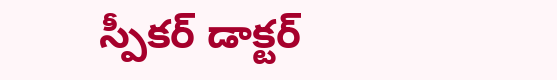స్పీకర్ డాక్టర్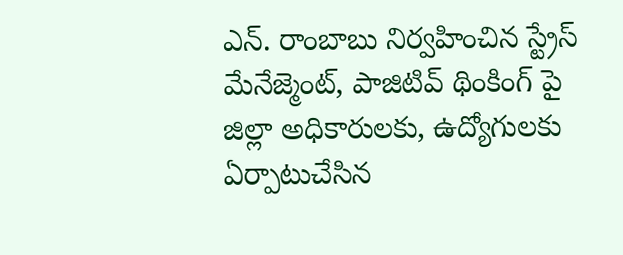ఎన్. రాంబాబు నిర్వహించిన స్ట్రేస్ మేనేజ్మెంట్, పాజిటివ్ థింకింగ్ పై జిల్లా అధికారులకు, ఉద్యోగులకు ఏర్పాటుచేసిన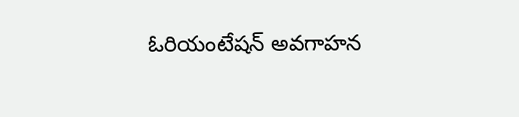ఓరియంటేషన్ అవగాహన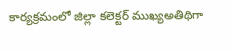కార్యక్రమంలో జిల్లా కలెక్టర్ ముఖ్యఅతిథిగా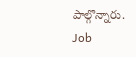పాల్గొన్నారు.
Job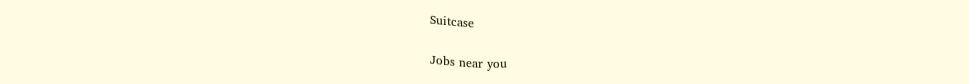Suitcase

Jobs near you